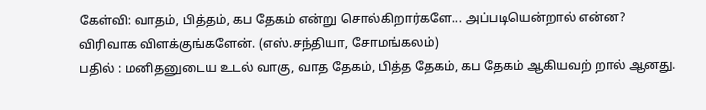கேள்வி: வாதம், பித்தம், கப தேகம் என்று சொல்கிறார்களே... அப்படியென்றால் என்ன? விரிவாக விளக்குங்களேன். (எஸ்.சந்தியா, சோமங்கலம்)
பதில் : மனிதனுடைய உடல் வாகு, வாத தேகம், பித்த தேகம், கப தேகம் ஆகியவற் றால் ஆனது.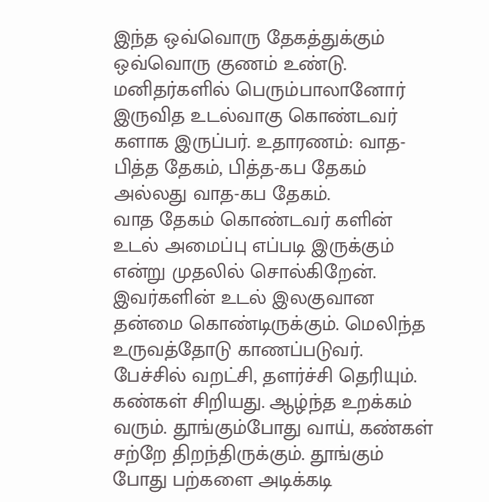இந்த ஒவ்வொரு தேகத்துக்கும் ஒவ்வொரு குணம் உண்டு. மனிதர்களில் பெரும்பாலானோர் இருவித உடல்வாகு கொண்டவர் களாக இருப்பர். உதாரணம்: வாத-பித்த தேகம், பித்த-கப தேகம் அல்லது வாத-கப தேகம்.
வாத தேகம் கொண்டவர் களின் உடல் அமைப்பு எப்படி இருக்கும் என்று முதலில் சொல்கிறேன். இவர்களின் உடல் இலகுவான தன்மை கொண்டிருக்கும். மெலிந்த உருவத்தோடு காணப்படுவர். பேச்சில் வறட்சி, தளர்ச்சி தெரியும். கண்கள் சிறியது. ஆழ்ந்த உறக்கம் வரும். தூங்கும்போது வாய், கண்கள் சற்றே திறந்திருக்கும். தூங்கும் போது பற்களை அடிக்கடி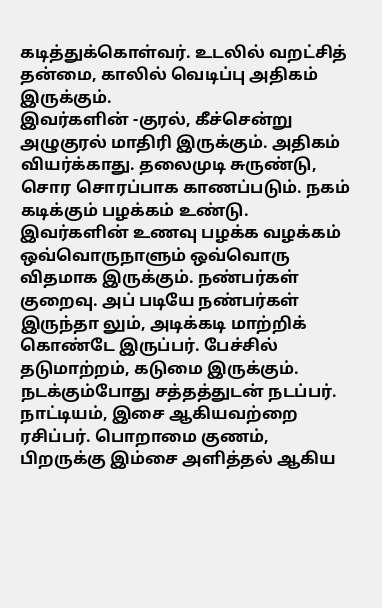கடித்துக்கொள்வர். உடலில் வறட்சித் தன்மை, காலில் வெடிப்பு அதிகம் இருக்கும்.
இவர்களின் -குரல், கீச்சென்று அழுகுரல் மாதிரி இருக்கும். அதிகம் வியர்க்காது. தலைமுடி சுருண்டு, சொர சொரப்பாக காணப்படும். நகம் கடிக்கும் பழக்கம் உண்டு. இவர்களின் உணவு பழக்க வழக்கம் ஒவ்வொருநாளும் ஒவ்வொரு விதமாக இருக்கும். நண்பர்கள் குறைவு. அப் படியே நண்பர்கள் இருந்தா லும், அடிக்கடி மாற்றிக் கொண்டே இருப்பர். பேச்சில் தடுமாற்றம், கடுமை இருக்கும். நடக்கும்போது சத்தத்துடன் நடப்பர். நாட்டியம், இசை ஆகியவற்றை ரசிப்பர். பொறாமை குணம், பிறருக்கு இம்சை அளித்தல் ஆகிய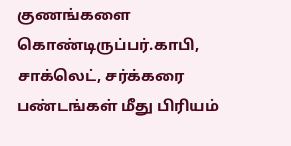குணங்களை கொண்டிருப்பர்.காபி, சாக்லெட், சர்க்கரை பண்டங்கள் மீது பிரியம்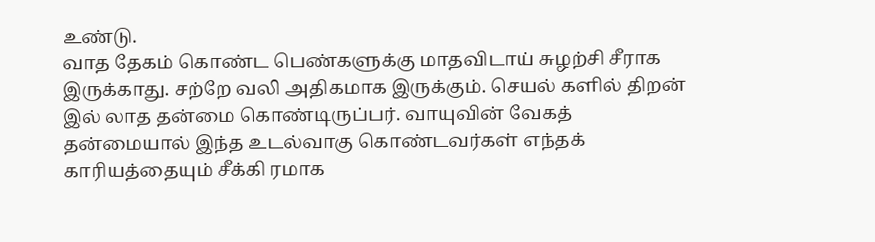உண்டு.
வாத தேகம் கொண்ட பெண்களுக்கு மாதவிடாய் சுழற்சி சீராக இருக்காது. சற்றே வலி அதிகமாக இருக்கும். செயல் களில் திறன் இல் லாத தன்மை கொண்டிருப்பர். வாயுவின் வேகத் தன்மையால் இந்த உடல்வாகு கொண்டவர்கள் எந்தக் காரியத்தையும் சீக்கி ரமாக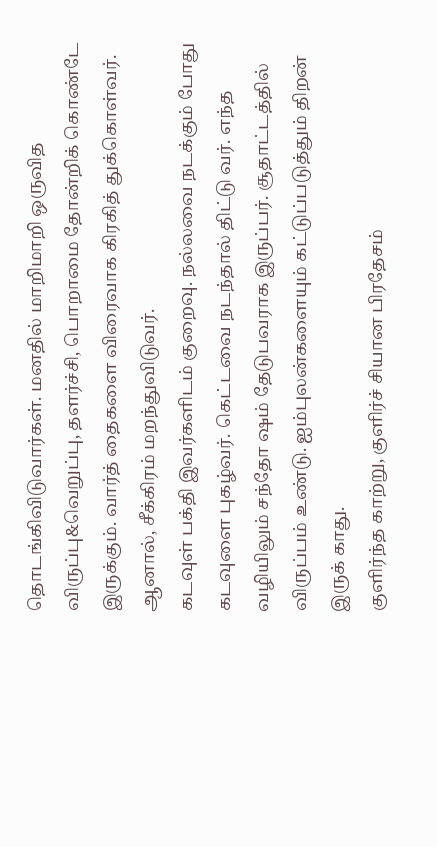தொடங்கிவிடுவார்கள். மனதில் மாறிமாறி ஒருவித விருப்பு&வெறுப்பு, தளர்ச்சி, பொறாமை தோன்றிக் கொண்டே இருக்கும். வார்த் தைகளை விரைவாக கிரகித் துக்கொள்வர். ஆனால், சீக்கிரம் மறந்துவிடுவர்.
கடவுள் பக்தி இவர்களிடம் குறைவு. நல்லவை நடக்கும் போது கடவுளை புகழ்வர். கெட்டவை நடந்தால் திட்டு வர். எந்த வழியிலும் சந்தோ ஷம் தேடுபவராக இருப்பர். சூதாட்டத்தில் விருப்பம் உண்டு. ஐம்புலன்களையும் கட்டுப்படுத்தும் திறன் இருக் காது.
குளிர்ந்த காற்று, குளிர்ச் சியான பிரதேசம்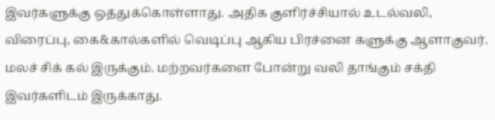இவர்களுக்கு ஒத்துக்கொள்ளாது. அதிக குளிர்ச்சியால் உடல்வலி, விரைப்பு, கை&கால்களில் வெடிப்பு ஆகிய பிரச்னை களுக்கு ஆளாகுவர். மலச் சிக் கல் இருக்கும். மற்றவர்களை போன்று வலி தாங்கும் சக்தி இவர்களிடம் இருக்காது.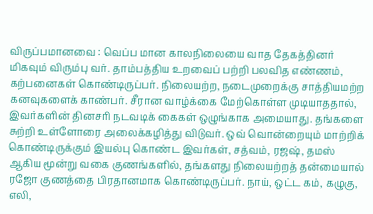விருப்பமானவை : வெப்ப மான காலநிலையை வாத தேகத்தினர் மிகவும் விரும்பு வர். தாம்பத்திய உறவைப் பற்றி பலவித எண்ணம், கற்பனைகள் கொண்டிருப்பர். நிலையற்ற, நடைமுறைக்கு சாத்தியமற்ற கனவுகளைக் காண்பர். சீரான வாழ்க்கை மேற்கொள்ள முடியாததால், இவர்களின் தினசரி நடவடிக் கைகள் ஒழுங்காக அமையாது. தங்களை சுற்றி உள்ளோரை அலைக்கழித்து விடுவர். ஒவ் வொன்றையும் மாற்றிக் கொண்டிருக்கும் இயல்பு கொண்ட இவர்கள், சத்வம், ரஜஷ், தமஸ் ஆகிய மூன்று வகை குணங்களில், தங்களது நிலையற்றத் தன்மையால் ரஜோ குணத்தை பிரதானமாக கொண்டிருப்பர். நாய், ஒட்ட கம், கழுகு, எலி,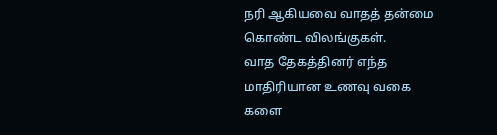நரி ஆகியவை வாதத் தன்மை கொண்ட விலங்குகள்.
வாத தேகத்தினர் எந்த மாதிரியான உணவு வகை களை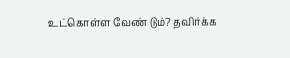உட்கொள்ள வேண் டும்? தவிர்க்க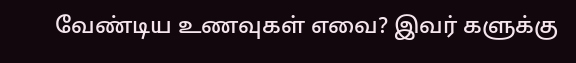வேண்டிய உணவுகள் எவை? இவர் களுக்கு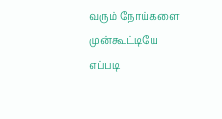வரும் நோய்களை முன்கூட்டியே எப்படி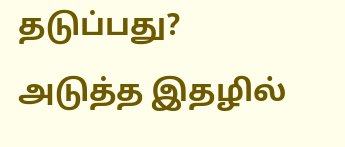தடுப்பது?
அடுத்த இதழில்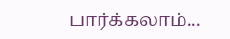பார்க்கலாம்...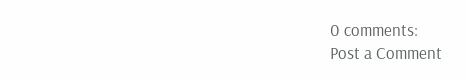0 comments:
Post a Comment